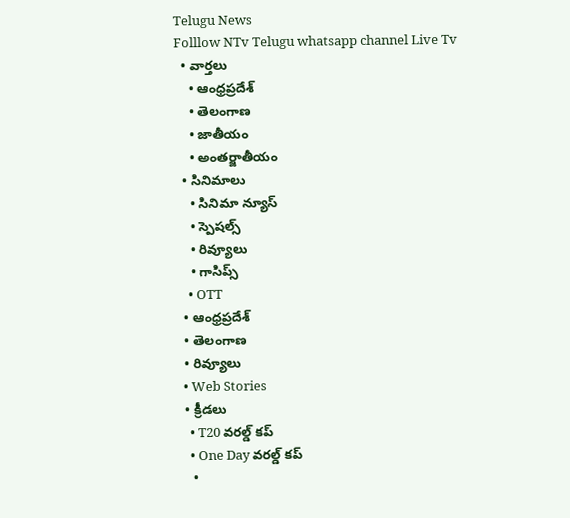Telugu News
Folllow NTv Telugu whatsapp channel Live Tv
  • వార్తలు
    • ఆంధ్రప్రదేశ్
    • తెలంగాణ
    • జాతీయం
    • అంతర్జాతీయం
  • సినిమాలు
    • సినిమా న్యూస్
    • స్పెషల్స్
    • రివ్యూలు
    • గాసిప్స్
    • OTT
  • ఆంధ్రప్రదేశ్
  • తెలంగాణ
  • రివ్యూలు
  • Web Stories
  • క్రీడలు
    • T20 వరల్డ్ కప్
    • One Day వరల్డ్ కప్
    •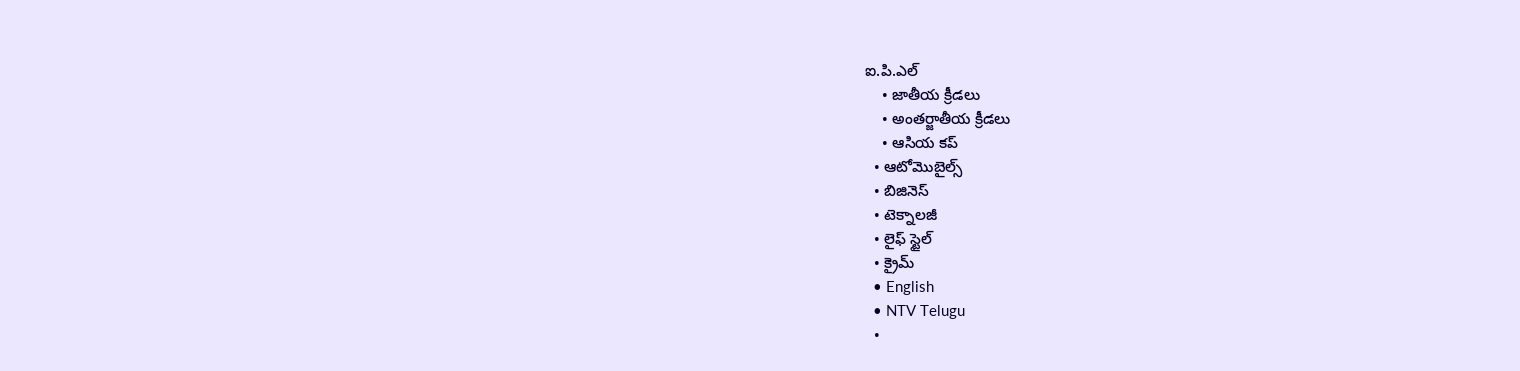ఐ.పి.ఎల్
    • జాతీయ క్రీడలు
    • అంతర్జాతీయ క్రీడలు
    • ఆసియ కప్
  • ఆటోమొబైల్స్
  • బిజినెస్‌
  • టెక్నాలజీ
  • లైఫ్ స్టైల్
  • క్రైమ్
  • English
  • NTV Telugu
  •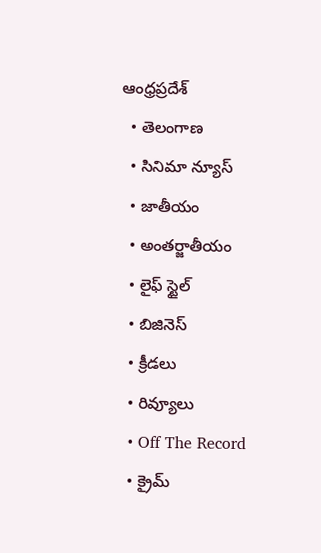ఆంధ్రప్రదేశ్
  • తెలంగాణ
  • సినిమా న్యూస్
  • జాతీయం
  • అంతర్జాతీయం
  • లైఫ్ స్టైల్
  • బిజినెస్‌
  • క్రీడలు
  • రివ్యూలు
  • Off The Record
  • క్రైమ్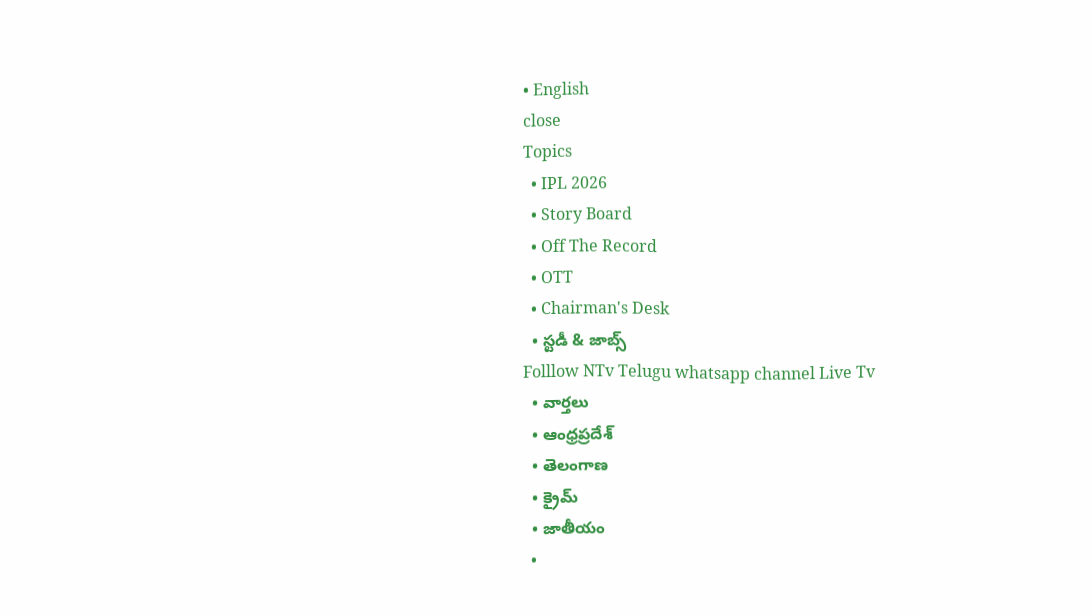• English
close
Topics
  • IPL 2026
  • Story Board
  • Off The Record
  • OTT
  • Chairman's Desk
  • స్టడీ & జాబ్స్
Folllow NTv Telugu whatsapp channel Live Tv
  • వార్తలు
  • ఆంధ్రప్రదేశ్
  • తెలంగాణ
  • క్రైమ్
  • జాతీయం
  •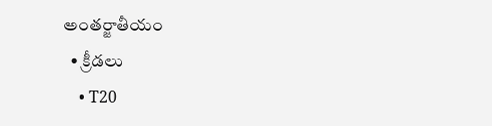అంతర్జాతీయం
  • క్రీడలు
    • T20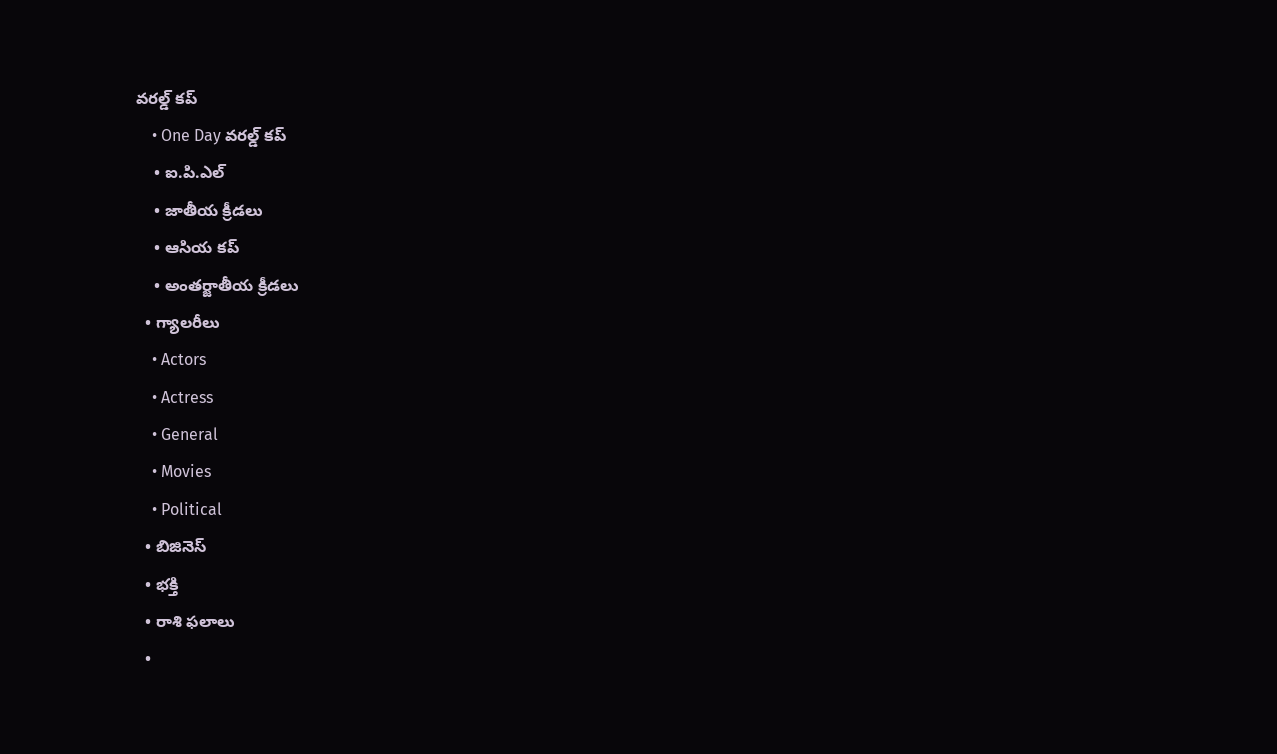వరల్డ్ కప్
    • One Day వరల్డ్ కప్
    • ఐ.పి.ఎల్
    • జాతీయ క్రీడలు
    • ఆసియ కప్
    • అంతర్జాతీయ క్రీడలు
  • గ్యాలరీలు
    • Actors
    • Actress
    • General
    • Movies
    • Political
  • బిజినెస్‌
  • భక్తి
  • రాశి ఫలాలు
  •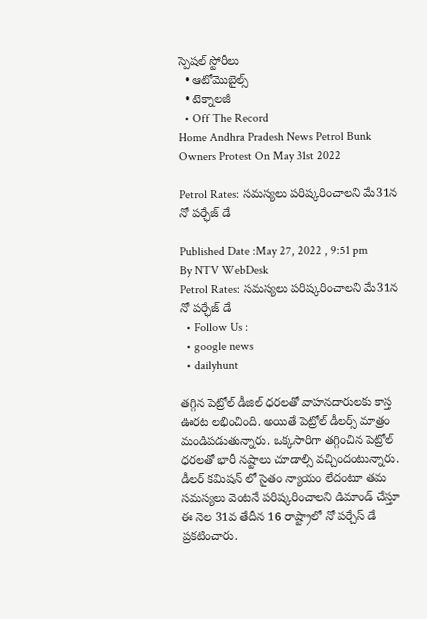స్పెషల్‌ స్టోరీలు
  • ఆటోమొబైల్స్
  • టెక్నాలజీ
  • Off The Record
Home Andhra Pradesh News Petrol Bunk Owners Protest On May 31st 2022

Petrol Rates: సమస్యలు పరిష్కరించాలని మే31న నో పర్ఛేజ్ డే

Published Date :May 27, 2022 , 9:51 pm
By NTV WebDesk
Petrol Rates: సమస్యలు పరిష్కరించాలని మే31న నో పర్ఛేజ్ డే
  • Follow Us :
  • google news
  • dailyhunt

తగ్గిన పెట్రోల్ డీజిల్ ధరలతో వాహనదారులకు కాస్త ఊరట లభించింది. అయితే పెట్రోల్ డీలర్స్ మాత్రం మండిపడుతున్నారు. ఒక్కసారిగా తగ్గించిన పెట్రోల్ ధరలతో భారీ నష్టాలు చూడాల్సి వచ్చిందంటున్నారు. డీలర్ కమిషన్ లో సైతం న్యాయం లేదంటూ తమ సమస్యలు వెంటనే పరిష్కరించాలని డిమాండ్ చేస్తూ ఈ నెల 31వ తేదీన 16 రాష్ట్రాలో నో పర్చేస్ డే ప్రకటించారు.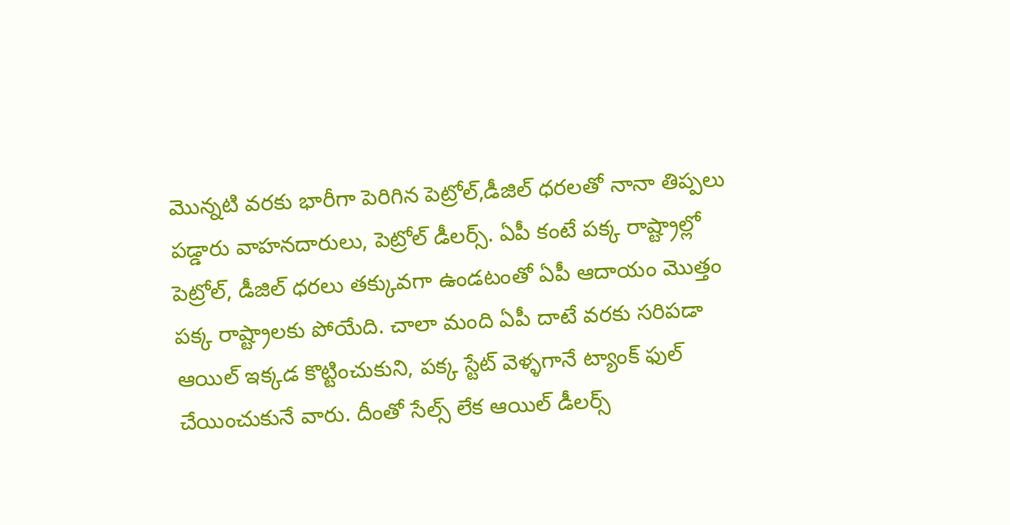మొన్నటి వరకు భారీగా పెరిగిన పెట్రోల్,డీజిల్ ధరలతో నానా తిప్పలు పడ్డారు వాహనదారులు, పెట్రోల్ డీలర్స్. ఏపీ కంటే పక్క రాష్ట్రాల్లో పెట్రోల్, డీజిల్ ధరలు తక్కువగా ఉండటంతో ఏపీ ఆదాయం మొత్తం పక్క రాష్ట్రాలకు పోయేది. చాలా మంది ఏపీ దాటే వరకు సరిపడా ఆయిల్ ఇక్కడ కొట్టించుకుని, పక్క స్టేట్ వెళ్ళగానే ట్యాంక్ ఫుల్ చేయించుకునే వారు. దీంతో సేల్స్ లేక ఆయిల్ డీలర్స్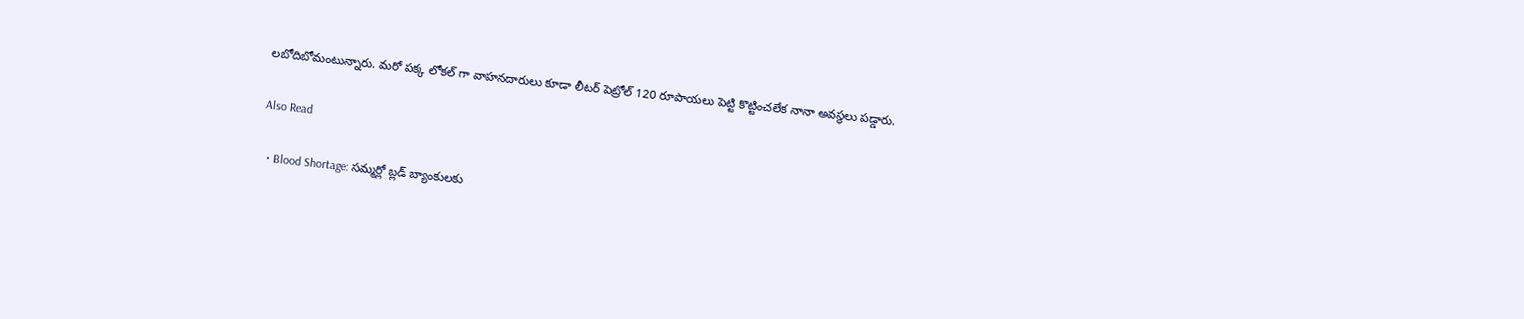లబోదిబోమంటున్నారు. మరో పక్క లోకల్ గా వాహనదారులు కూడా లీటర్ పెట్రోల్ 120 రూపాయలు పెట్టి కొట్టించలేక నానా అవస్థలు పడ్డారు.

Also Read

  • Blood Shortage: సమ్మర్లో బ్లడ్ బ్యాంకులకు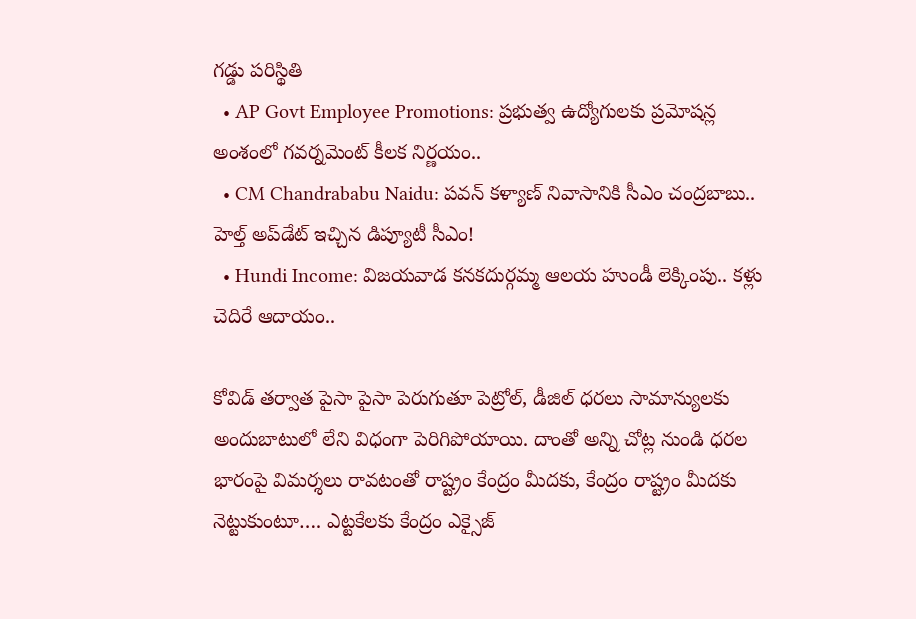గడ్డు పరిస్థితి
  • AP Govt Employee Promotions: ప్రభుత్వ ఉద్యోగులకు ప్రమోషన్ల అంశంలో గవర్నమెంట్ కీలక నిర్ణయం..
  • CM Chandrababu Naidu: పవన్ కళ్యాణ్ నివాసానికి సీఎం చంద్రబాబు.. హెల్త్ అప్‌డేట్ ఇచ్చిన డిప్యూటీ సీఎం!
  • Hundi Income: విజయవాడ కనకదుర్గమ్మ ఆలయ హుండీ లెక్కింపు.. కళ్లు చెదిరే ఆదాయం..

కోవిడ్ తర్వాత పైసా పైసా పెరుగుతూ పెట్రోల్, డీజిల్ ధరలు సామాన్యులకు అందుబాటులో లేని విధంగా పెరిగిపోయాయి. దాంతో అన్ని చోట్ల నుండి ధరల భారంపై విమర్శలు రావటంతో రాష్ట్రం కేంద్రం మీదకు, కేంద్రం రాష్ట్రం మీదకు నెట్టుకుంటూ…. ఎట్టకేలకు కేంద్రం ఎక్సైజ్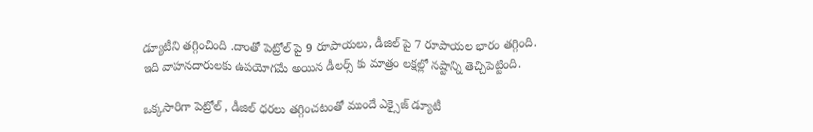డ్యూటీని తగ్గించింది .దాంతో పెట్రోల్ పై 9 రూపాయలు, డీజిల్ పై 7 రూపాయల భారం తగ్గింది. ఇది వాహనదారులకు ఉపయోగమే అయిన డీలర్స్ కు మాత్రం లక్షల్లో నష్టాన్ని తెచ్చిపెట్టింది.

ఒక్కసారిగా పెట్రోల్ , డీజిల్ ధరలు తగ్గించటంతో ముందే ఎక్సైజ్ డ్యూటీ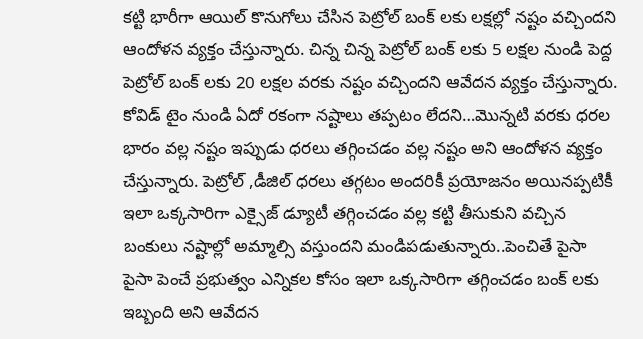కట్టి భారీగా ఆయిల్ కొనుగోలు చేసిన పెట్రోల్ బంక్ లకు లక్షల్లో నష్టం వచ్చిందని ఆందోళన వ్యక్తం చేస్తున్నారు. చిన్న చిన్న పెట్రోల్ బంక్ లకు 5 లక్షల నుండి పెద్ద పెట్రోల్ బంక్ లకు 20 లక్షల వరకు నష్టం వచ్చిందని ఆవేదన వ్యక్తం చేస్తున్నారు. కోవిడ్ టైం నుండి ఏదో రకంగా నష్టాలు తప్పటం లేదని…మొన్నటి వరకు ధరల భారం వల్ల నష్టం ఇప్పుడు ధరలు తగ్గించడం వల్ల నష్టం అని ఆందోళన వ్యక్తం చేస్తున్నారు. పెట్రోల్ ,డీజిల్ ధరలు తగ్గటం అందరికీ ప్రయోజనం అయినప్పటికీ ఇలా ఒక్కసారిగా ఎక్సైజ్ డ్యూటీ తగ్గించడం వల్ల కట్టి తీసుకుని వచ్చిన బంకులు నష్టాల్లో అమ్మాల్సి వస్తుందని మండిపడుతున్నారు..పెంచితే పైసా పైసా పెంచే ప్రభుత్వం ఎన్నికల కోసం ఇలా ఒక్కసారిగా తగ్గించడం బంక్ లకు ఇబ్బంది అని ఆవేదన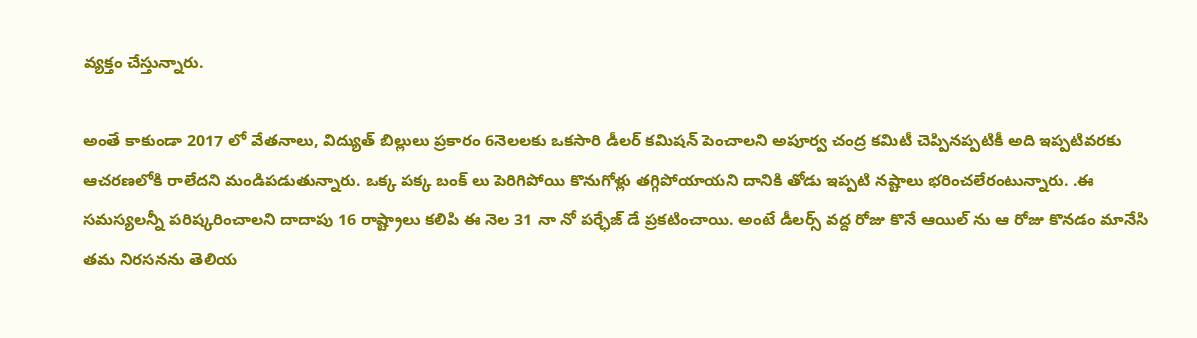వ్యక్తం చేస్తున్నారు.

అంతే కాకుండా 2017 లో వేతనాలు, విద్యుత్ బిల్లులు ప్రకారం 6నెలలకు ఒకసారి డీలర్ కమిషన్ పెంచాలని అపూర్వ చంద్ర కమిటీ చెప్పినప్పటికీ అది ఇప్పటివరకు ఆచరణలోకి రాలేదని మండిపడుతున్నారు. ఒక్క పక్క బంక్ లు పెరిగిపోయి కొనుగోళ్లు తగ్గిపోయాయని దానికి తోడు ఇప్పటి నష్టాలు భరించలేరంటున్నారు. .ఈ సమస్యలన్నీ పరిష్కరించాలని దాదాపు 16 రాష్ట్రాలు కలిపి ఈ నెల 31 నా నో పర్ఛేజ్ డే ప్రకటించాయి. అంటే డీలర్స్ వద్ద రోజు కొనే ఆయిల్ ను ఆ రోజు కొనడం మానేసి తమ నిరసనను తెలియ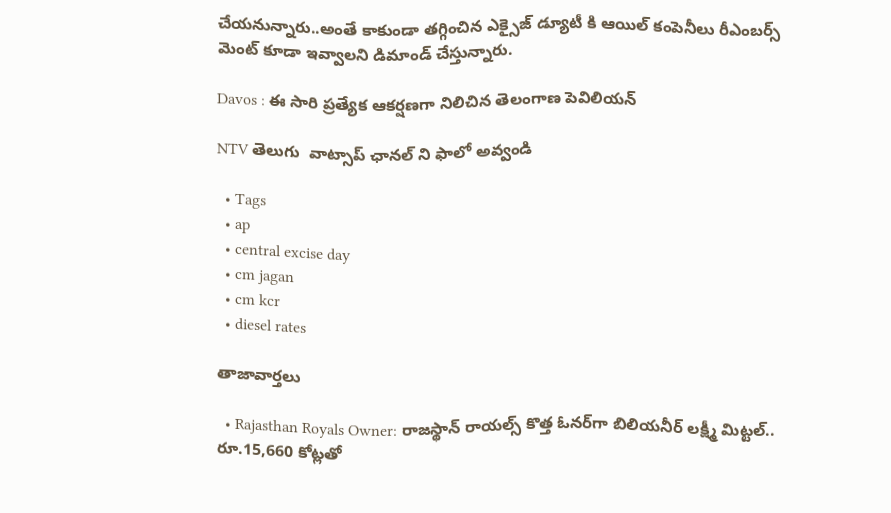చేయనున్నారు..అంతే కాకుండా తగ్గించిన ఎక్సైజ్ డ్యూటీ కి ఆయిల్ కంపెనీలు రీఎంబర్స్ మెంట్ కూడా ఇవ్వాలని డిమాండ్ చేస్తున్నారు.

Davos : ఈ సారి ప్రత్యేక ఆకర్షణగా నిలిచిన తెలంగాణ పెవిలియన్

NTV తెలుగు  వాట్సాప్ ఛానల్ ని ఫాలో అవ్వండి

  • Tags
  • ap
  • central excise day
  • cm jagan
  • cm kcr
  • diesel rates

తాజావార్తలు

  • Rajasthan Royals Owner: రాజస్థాన్ రాయల్స్ కొత్త ఓనర్‌గా బిలియనీర్ లక్ష్మీ మిట్టల్.. రూ.15,660 కోట్లతో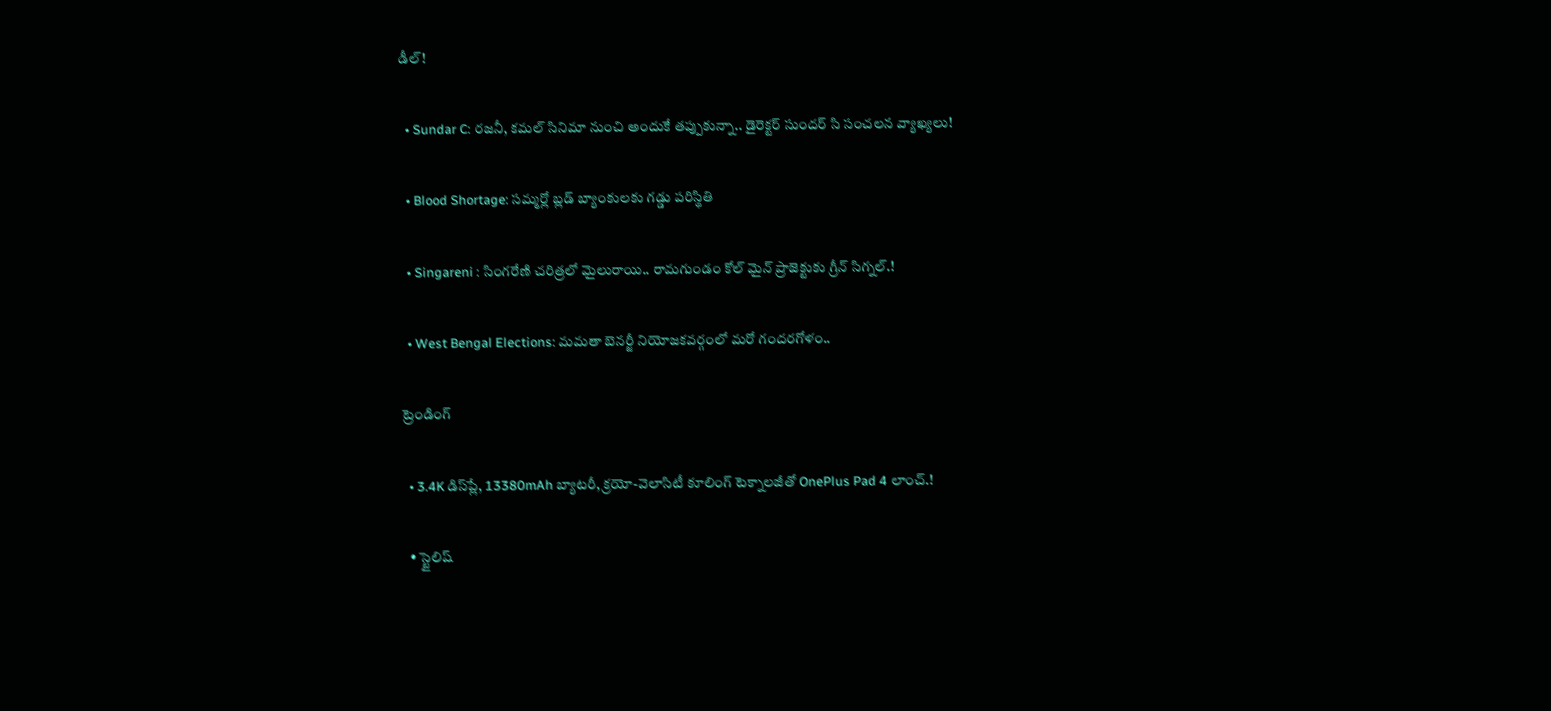డీల్!

  • Sundar C: రజనీ, కమల్ సినిమా నుంచి అందుకే తప్పుకున్నా.. డైరెక్టర్ సుందర్ సి సంచలన వ్యాఖ్యలు!

  • Blood Shortage: సమ్మర్లో బ్లడ్ బ్యాంకులకు గడ్డు పరిస్థితి

  • Singareni : సింగరేణి చరిత్రలో మైలురాయి.. రామగుండం కోల్ మైన్ ప్రాజెక్టుకు గ్రీన్ సిగ్నల్.!

  • West Bengal Elections: మమతా బెనర్జీ నియోజకవర్గంలో మరో గందరగోళం..

ట్రెండింగ్‌

  • 3.4K డిస్‌ప్లే, 13380mAh బ్యాటరీ, క్రయో-వెలాసిటీ కూలింగ్ టెక్నాలజీతో OnePlus Pad 4 లాంచ్.!

  • స్టైలిష్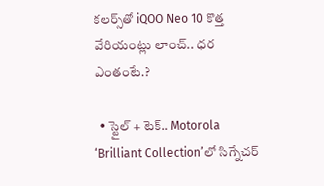కలర్స్‌తో iQOO Neo 10 కొత్త వేరియంట్లు లాంచ్.. ధర ఎంతంటే.?

  • స్టైల్ + టెక్.. Motorola ‘Brilliant Collection’లో సిగ్నేచర్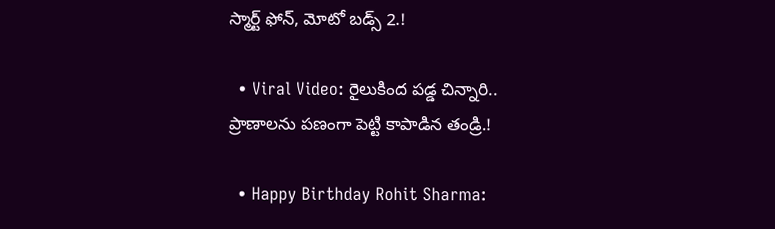స్మార్ట్ ఫోన్, మోటో బడ్స్ 2.!

  • Viral Video: రైలుకింద పడ్డ చిన్నారి.. ప్రాణాలను పణంగా పెట్టి కాపాడిన తండ్రి.!

  • Happy Birthday Rohit Sharma: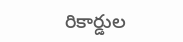రికార్డుల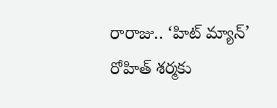రారాజు.. ‘హిట్‌ మ్యాన్’ రోహిత్ శర్మకు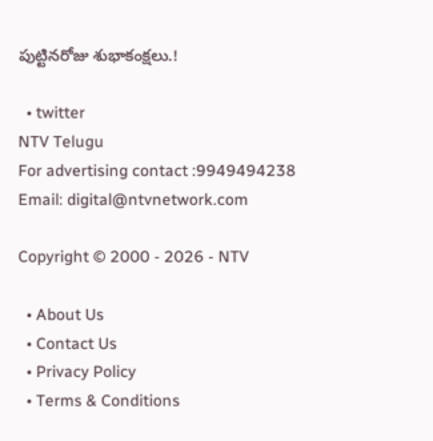పుట్టినరోజు శుభాకంక్షలు.!

  • twitter
NTV Telugu
For advertising contact :9949494238
Email: digital@ntvnetwork.com

Copyright © 2000 - 2026 - NTV

  • About Us
  • Contact Us
  • Privacy Policy
  • Terms & Conditions